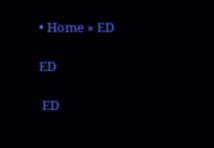• Home » ED

ED

 ED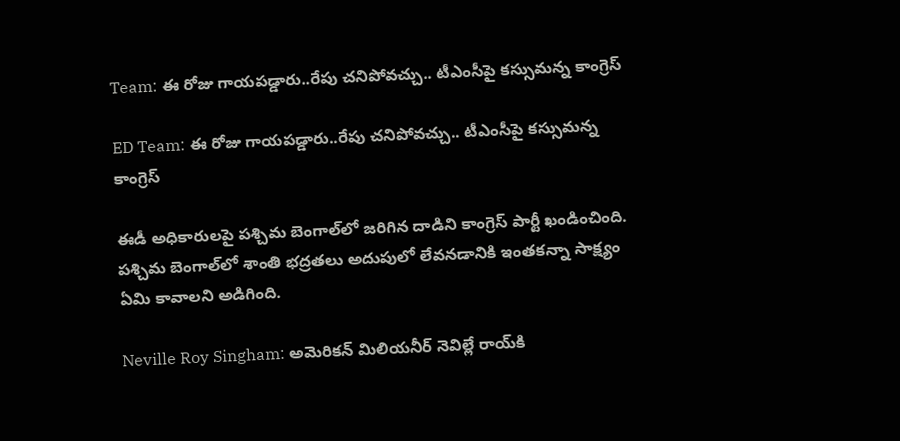Team: ఈ రోజు గాయపడ్డారు..రేపు చనిపోవచ్చు.. టీఎంసీపై కస్సుమన్న కాంగ్రెస్

ED Team: ఈ రోజు గాయపడ్డారు..రేపు చనిపోవచ్చు.. టీఎంసీపై కస్సుమన్న కాంగ్రెస్

ఈడీ అధికారులపై పశ్చిమ బెంగాల్‌‌లో జరిగిన దాడిని కాంగ్రెస్ పార్టీ ఖండించింది. పశ్చిమ బెంగాల్‌లో శాంతి భద్రతలు అదుపులో లేవనడానికి ఇంతకన్నా సాక్ష్యం ఏమి కావాలని అడిగింది.

Neville Roy Singham: అమెరికన్ మిలియనీర్ నెవిల్లే రాయ్‌కి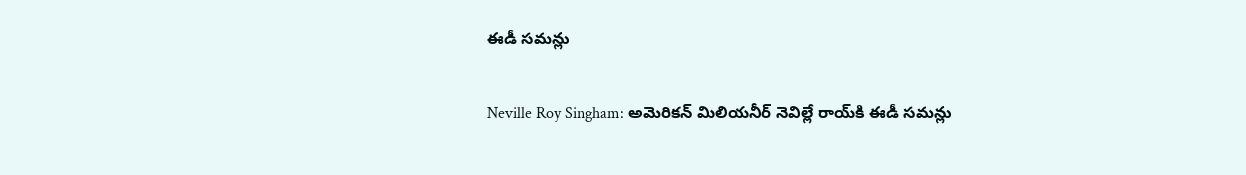ఈడీ సమన్లు

Neville Roy Singham: అమెరికన్ మిలియనీర్ నెవిల్లే రాయ్‌కి ఈడీ సమన్లు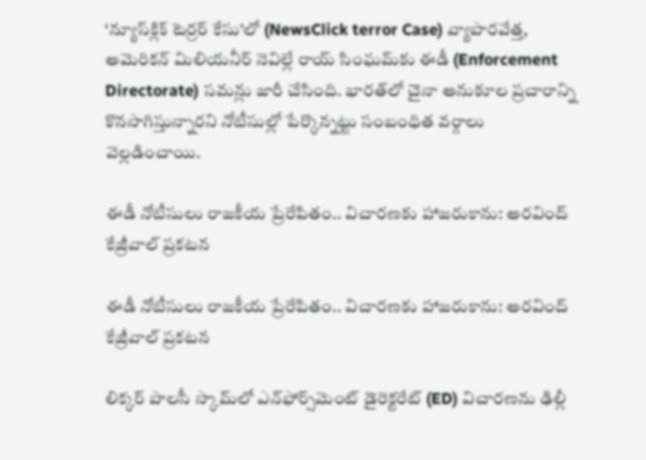‘న్యూస్‌క్లిక్ టెర్రర్ కేసు’లో (NewsClick terror Case) వ్యాపారవేత్త, అమెరికన్ మిలియనీర్ నెవిల్లే రాయ్ సింఘమ్‌కు ఈడీ (Enforcement Directorate) సమన్లు జారీ చేసింది. భారత్‌లో చైనా అనుకూల ప్రచారాన్ని కొనసాగిస్తున్నారని నోటీసుల్లో పేర్కొన్నట్టు సంబంధిత వర్గాలు వెల్లడించాయి.

ఈడీ నోటీసులు రాజకీయ ప్రేరేపితం.. విచారణకు హాజరుకాను: అరవింద్ కేజ్రీవాల్ ప్రకటన

ఈడీ నోటీసులు రాజకీయ ప్రేరేపితం.. విచారణకు హాజరుకాను: అరవింద్ కేజ్రీవాల్ ప్రకటన

లిక్కర్ పాలసీ స్కామ్‌లో ఎన్‌ఫోర్స్‌మెంట్ డైరెక్టరేట్‌ (ED) విచారణను ఢిల్లీ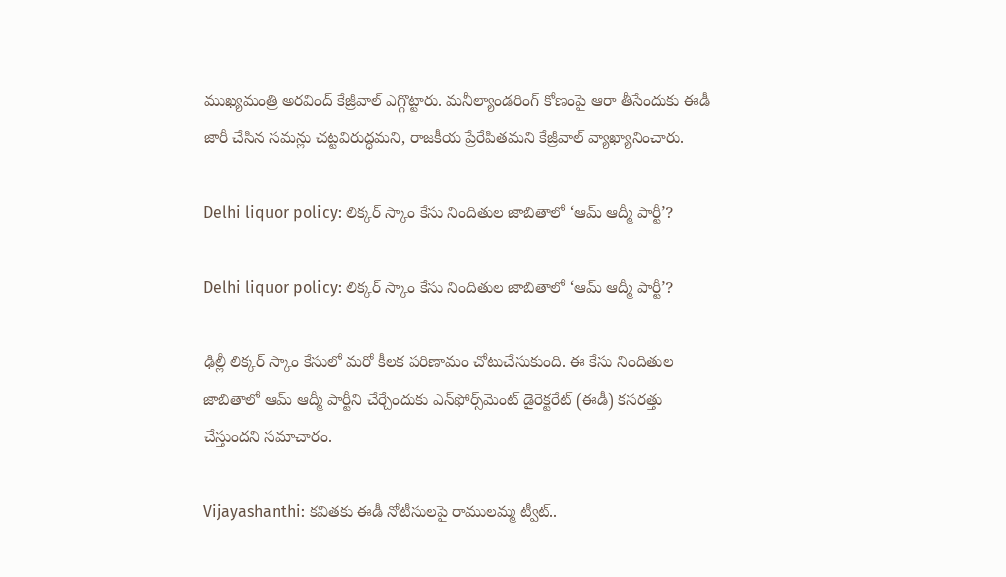ముఖ్యమంత్రి అరవింద్ కేజ్రీవాల్ ఎగ్గొట్టారు. మనీల్యాండరింగ్ కోణంపై ఆరా తీసేందుకు ఈడీ జారీ చేసిన సమన్లు చట్టవిరుద్ధమని, రాజకీయ ప్రేరేపితమని కేజ్రీవాల్ వ్యాఖ్యానించారు.

Delhi liquor policy: లిక్కర్ స్కాం కేసు నిందితుల జాబితాలో ‘ఆమ్ ఆద్మీ పార్టీ’?

Delhi liquor policy: లిక్కర్ స్కాం కేసు నిందితుల జాబితాలో ‘ఆమ్ ఆద్మీ పార్టీ’?

ఢిల్లీ లిక్కర్ స్కాం కేసులో మరో కీలక పరిణామం చోటుచేసుకుంది. ఈ కేసు నిందితుల జాబితాలో ఆమ్ ఆద్మీ పార్టీని చేర్చేందుకు ఎన్‌ఫోర్స్‌మెంట్ డైరెక్టరేట్ (ఈడీ) కసరత్తు చేస్తుందని సమాచారం.

Vijayashanthi: కవితకు ఈడీ నోటీసులపై రాములమ్మ ట్వీట్..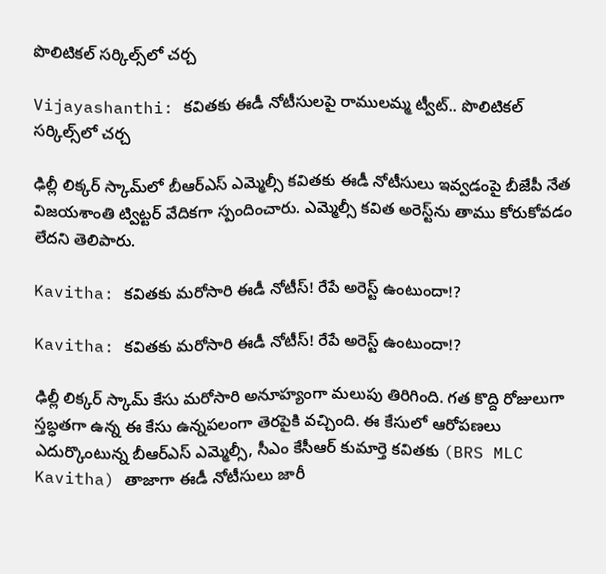పొలిటికల్ సర్కిల్స్‌లో చర్చ

Vijayashanthi: కవితకు ఈడీ నోటీసులపై రాములమ్మ ట్వీట్.. పొలిటికల్ సర్కిల్స్‌లో చర్చ

ఢిల్లీ లిక్కర్ స్కామ్‌లో బీఆర్‌ఎస్‌ ఎమ్మెల్సీ కవితకు ఈడీ నోటీసులు ఇవ్వడంపై బీజేపీ నేత విజయశాంతి ట్విట్టర్ వేదికగా స్పందించారు. ఎమ్మెల్సీ కవిత అరెస్ట్‌ను తాము కోరుకోవడం లేదని తెలిపారు.

Kavitha: కవితకు మరోసారి ఈడీ నోటీస్! రేపే అరెస్ట్ ఉంటుందా!?

Kavitha: కవితకు మరోసారి ఈడీ నోటీస్! రేపే అరెస్ట్ ఉంటుందా!?

ఢిల్లీ లిక్కర్ స్కామ్ కేసు మరోసారి అనూహ్యంగా మలుపు తిరిగింది. గత కొద్ది రోజులుగా స్తబ్ధతగా ఉన్న ఈ కేసు ఉన్నపలంగా తెరపైకి వచ్చింది. ఈ కేసులో ఆరోపణలు ఎదుర్కొంటున్న బీఆర్ఎస్ ఎమ్మెల్సీ, సీఎం కేసీఆర్ కుమార్తె కవితకు (BRS MLC Kavitha) తాజాగా ఈడీ నోటీసులు జారీ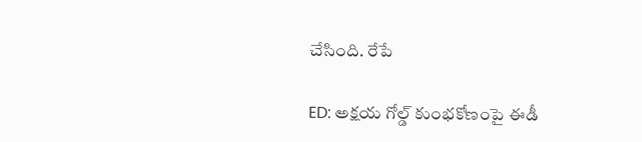చేసింది. రేపే

ED: అక్షయ గోల్డ్ కుంభకోణంపై ఈడీ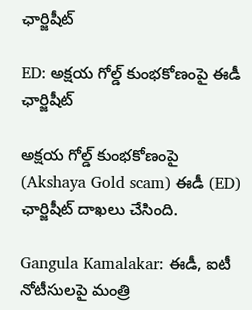ఛార్జిషీట్

ED: అక్షయ గోల్డ్ కుంభకోణంపై ఈడీ ఛార్జిషీట్

అక్షయ గోల్డ్ కుంభకోణంపై (Akshaya Gold scam) ఈడీ (ED) ఛార్జిషీట్ దాఖలు చేసింది.

Gangula Kamalakar: ఈడీ, ఐటీ నోటీసులపై మంత్రి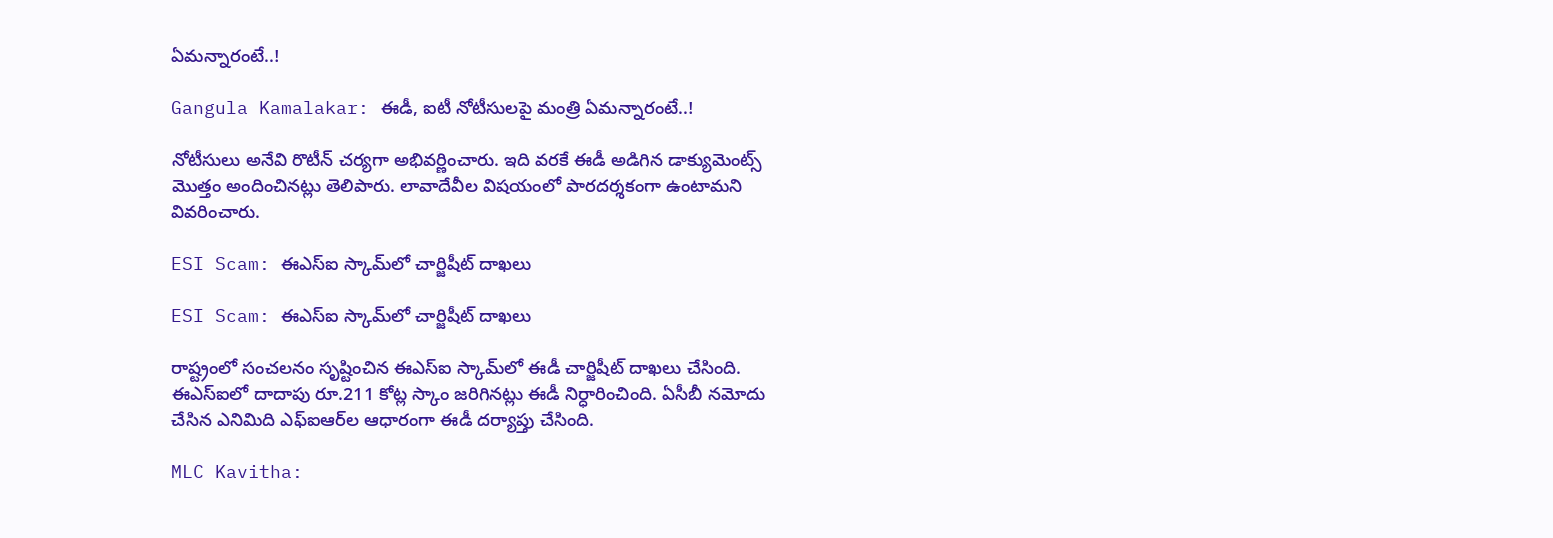ఏమన్నారంటే..!

Gangula Kamalakar: ఈడీ, ఐటీ నోటీసులపై మంత్రి ఏమన్నారంటే..!

నోటీసులు అనేవి రొటీన్‌ చర్యగా అభివర్ణించారు. ఇది వరకే ఈడీ అడిగిన డాక్యుమెంట్స్ మొత్తం అందించినట్లు తెలిపారు. లావాదేవీల విషయంలో పారదర్శకంగా ఉంటామని వివరించారు.

ESI Scam: ఈఎస్‌ఐ స్కామ్‌లో చార్జిషీట్ దాఖలు

ESI Scam: ఈఎస్‌ఐ స్కామ్‌లో చార్జిషీట్ దాఖలు

రాష్ట్రంలో సంచలనం సృష్టించిన ఈఎస్ఐ స్కామ్‌లో ఈడీ చార్జిషీట్ దాఖలు చేసింది. ఈఎస్‌ఐలో దాదాపు రూ.211 కోట్ల స్కాం జరిగినట్లు ఈడీ నిర్ధారించింది. ఏసీబీ నమోదు చేసిన ఎనిమిది ఎఫ్ఐఆర్‌ల ఆధారంగా ఈడీ దర్యాప్తు చేసింది.

MLC Kavitha: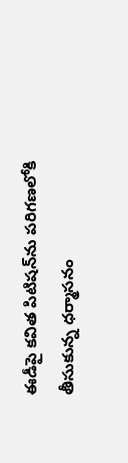ఈడీపై కవిత పిటిషన్‌ను పరిగణలోకి తీసుకున్న ధర్మాసనం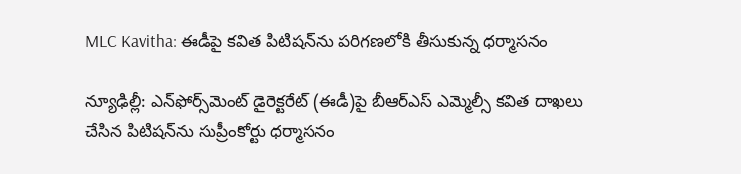MLC Kavitha: ఈడీపై కవిత పిటిషన్‌ను పరిగణలోకి తీసుకున్న ధర్మాసనం

న్యూఢిల్లీ: ఎన్‌ఫోర్స్‌మెంట్ డైరెక్టరేట్ (ఈడీ)పై బీఆర్ఎస్ ఎమ్మెల్సీ కవిత దాఖలు చేసిన పిటిషన్‌ను సుప్రీంకోర్టు ధర్మాసనం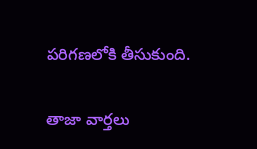పరిగణలోకి తీసుకుంది.

తాజా వార్తలు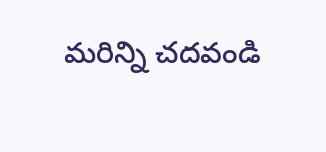మరిన్ని చదవండి